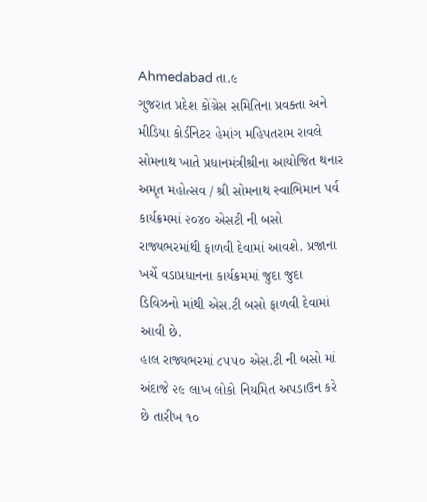Ahmedabad તા.૯
ગુજરાત પ્રદેશ કોંગ્રેસ સમિતિના પ્રવક્તા અને મીડિયા કોર્ડીનેટર હેમાંગ મહિપતરામ રાવલે સોમનાથ ખાતે પ્રધાનમંત્રીશ્રીના આયોજિત થનાર અમૃત મહોત્સવ / શ્રી સોમનાથ સ્વાભિમાન પર્વ કાર્યક્રમમાં ૨૦૪૦ એસટી ની બસો રાજ્યભરમાંથી ફાળવી દેવામાં આવશે. પ્રજાના ખર્ચે વડાપ્રધાનના કાર્યક્રમમાં જુદા જુદા ડિવિઝનો માંથી એસ.ટી બસો ફાળવી દેવામાં આવી છે.
હાલ રાજ્યભરમાં ૮૫૫૦ એસ.ટી ની બસો માં અંદાજે ૨૯ લાખ લોકો નિયમિત અપડાઉન કરે છે તારીખ ૧૦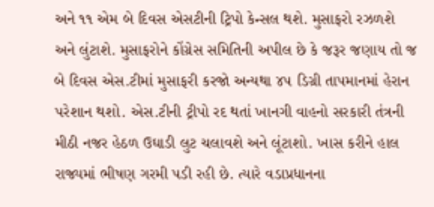અને ૧૧ એમ બે દિવસ એસટીની ટ્રિપો કેન્સલ થશે. મુસાફરો રઝળશે અને લુંટાશે. મુસાફરોને કોંગ્રેસ સમિતિની અપીલ છે કે જરૂર જણાય તો જ બે દિવસ એસ.ટીમાં મુસાફરી કરજો અન્યથા ૪૫ ડિગ્રી તાપમાનમાં હેરાન પરેશાન થશો. એસ.ટીની ટ્રીપો રદ થતાં ખાનગી વાહનો સરકારી તંત્રની મીઠી નજર હેઠળ ઉઘાડી લુટ ચલાવશે અને લૂંટાશો. ખાસ કરીને હાલ રાજ્યમાં ભીષણ ગરમી પડી રહી છે. ત્યારે વડાપ્રધાનના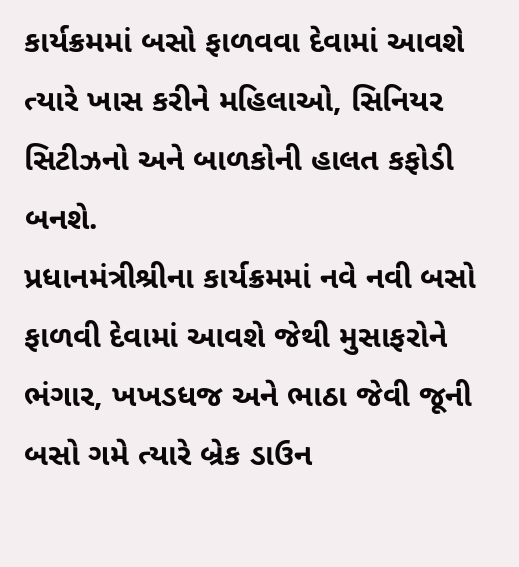કાર્યક્રમમાં બસો ફાળવવા દેવામાં આવશે ત્યારે ખાસ કરીને મહિલાઓ, સિનિયર સિટીઝનો અને બાળકોની હાલત કફોડી બનશે.
પ્રધાનમંત્રીશ્રીના કાર્યક્રમમાં નવે નવી બસો ફાળવી દેવામાં આવશે જેથી મુસાફરોને ભંગાર, ખખડધજ અને ભાઠા જેવી જૂની બસો ગમે ત્યારે બ્રેક ડાઉન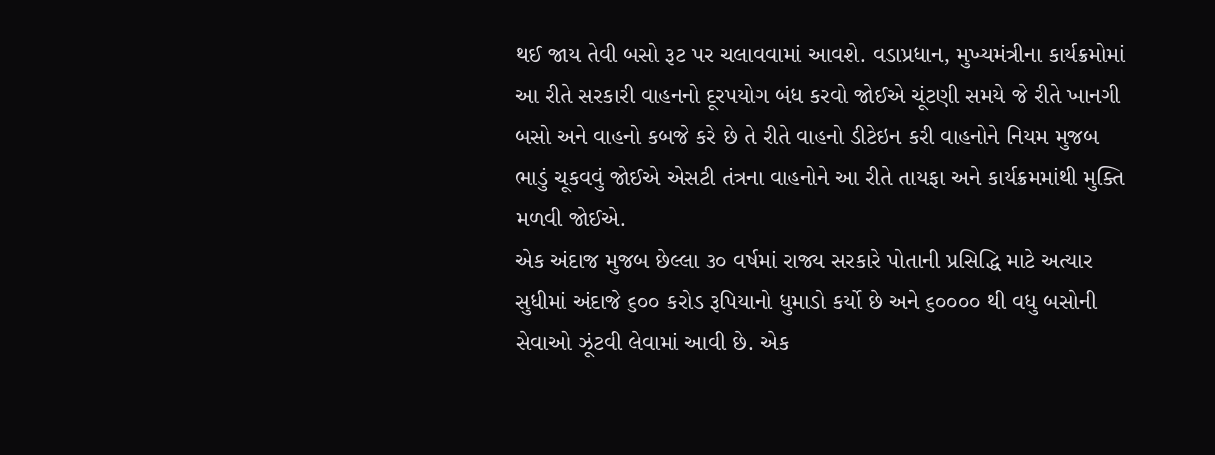થઈ જાય તેવી બસો રૂટ પર ચલાવવામાં આવશે. વડાપ્રધાન, મુખ્યમંત્રીના કાર્યક્રમોમાં આ રીતે સરકારી વાહનનો દૂરપયોગ બંધ કરવો જોઈએ ચૂંટણી સમયે જે રીતે ખાનગી બસો અને વાહનો કબજે કરે છે તે રીતે વાહનો ડીટેઇન કરી વાહનોને નિયમ મુજબ ભાડું ચૂકવવું જોઈએ એસટી તંત્રના વાહનોને આ રીતે તાયફા અને કાર્યક્રમમાંથી મુક્તિ મળવી જોઈએ.
એક અંદાજ મુજબ છેલ્લા ૩૦ વર્ષમાં રાજ્ય સરકારે પોતાની પ્રસિદ્ધિ માટે અત્યાર સુધીમાં અંદાજે ૬૦૦ કરોડ રૂપિયાનો ધુમાડો કર્યો છે અને ૬૦૦૦૦ થી વધુ બસોની સેવાઓ ઝૂંટવી લેવામાં આવી છે. એક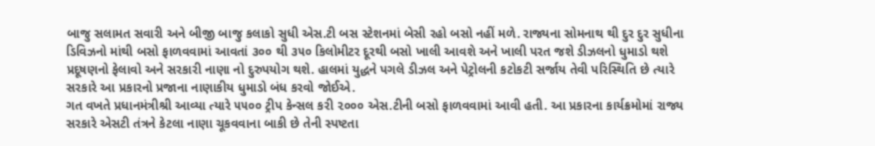બાજુ સલામત સવારી અને બીજી બાજુ કલાકો સુધી એસ.ટી બસ સ્ટેશનમાં બેસી રહો બસો નહીં મળે. રાજ્યના સોમનાથ થી દુર દુર સુધીના ડિવિઝનો માંથી બસો ફાળવવામાં આવતાં ૩૦૦ થી ૩૫૦ કિલોમીટર દૂરથી બસો ખાલી આવશે અને ખાલી પરત જશે ડીઝલનો ધુમાડો થશે પ્રદૂષણનો ફેલાવો અને સરકારી નાણા નો દુરુપયોગ થશે. હાલમાં યુદ્ધને પગલે ડીઝલ અને પેટ્રોલની કટોકટી સર્જાય તેવી પરિસ્થિતિ છે ત્યારે સરકારે આ પ્રકારનો પ્રજાના નાણાકીય ધુમાડો બંધ કરવો જોઈએ.
ગત વખતે પ્રધાનમંત્રીશ્રી આવ્યા ત્યારે ૫૫૦૦ ટ્રીપ કેન્સલ કરી ૨૦૦૦ એસ.ટીની બસો ફાળવવામાં આવી હતી. આ પ્રકારના કાર્યક્રમોમાં રાજ્ય સરકારે એસટી તંત્રને કેટલા નાણા ચૂકવવાના બાકી છે તેની સ્પષ્ટતા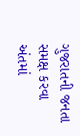ગુજરાતની જનતા સમક્ષ કરવા અંતમાં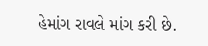હેમાંગ રાવલે માંગ કરી છે.